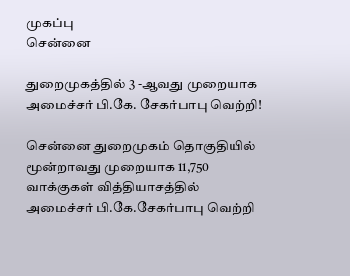முகப்பு
சென்னை

துறைமுகத்தில் 3 -ஆவது முறையாக அமைச்சர் பி.கே. சேகர்பாபு வெற்றி!

சென்னை துறைமுகம் தொகுதியில் மூன்றாவது முறையாக 11,750 வாக்குகள் வித்தியாசத்தில் அமைச்சர் பி.கே.சேகர்பாபு வெற்றி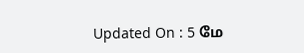Updated On : 5 மே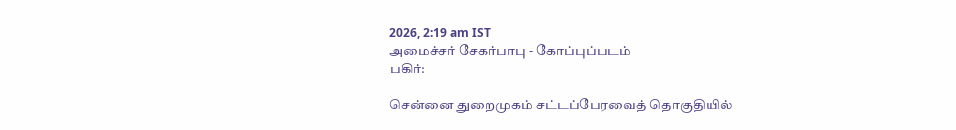2026, 2:19 am IST
அமைச்சர் சேகர்பாபு - கோப்புப்படம்
பகிர்:

சென்னை துறைமுகம் சட்டப்பேரவைத் தொகுதியில்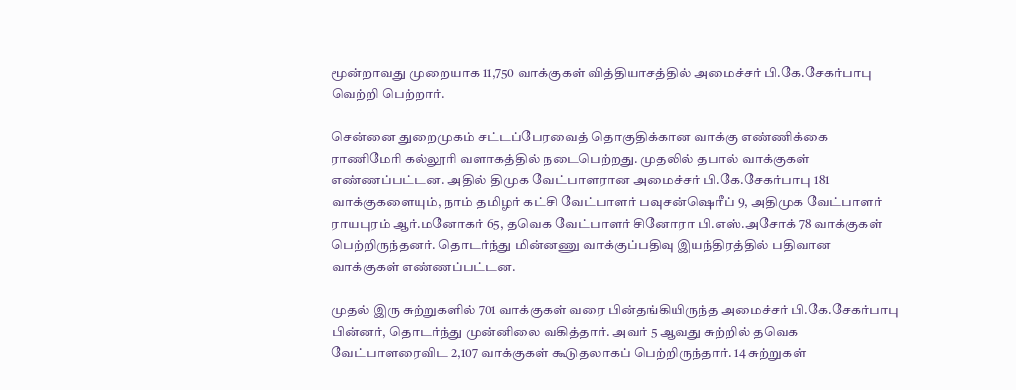மூன்றாவது முறையாக 11,750 வாக்குகள் வித்தியாசத்தில் அமைச்சர் பி.கே.சேகர்பாபு வெற்றி பெற்றார்.

சென்னை துறைமுகம் சட்டப்பேரவைத் தொகுதிக்கான வாக்கு எண்ணிக்கை ராணிமேரி கல்லூரி வளாகத்தில் நடைபெற்றது. முதலில் தபால் வாக்குகள் எண்ணப்பட்டன. அதில் திமுக வேட்பாளரான அமைச்சர் பி.கே.சேகர்பாபு 181 வாக்குகளையும், நாம் தமிழர் கட்சி வேட்பாளர் பவுசன்ஷெரீப் 9, அதிமுக வேட்பாளர் ராயபுரம் ஆர்.மனோகர் 65, தவெக வேட்பாளர் சினோரா பி.எஸ்.அசோக் 78 வாக்குகள் பெற்றிருந்தனர். தொடர்ந்து மின்னணு வாக்குப்பதிவு இயந்திரத்தில் பதிவான வாக்குகள் எண்ணப்பட்டன.

முதல் இரு சுற்றுகளில் 701 வாக்குகள் வரை பின்தங்கியிருந்த அமைச்சர் பி.கே.சேகர்பாபு பின்னர், தொடர்ந்து முன்னிலை வகித்தார். அவர் 5 ஆவது சுற்றில் தவெக வேட்பாளரைவிட 2,107 வாக்குகள் கூடுதலாகப் பெற்றிருந்தார். 14 சுற்றுகள்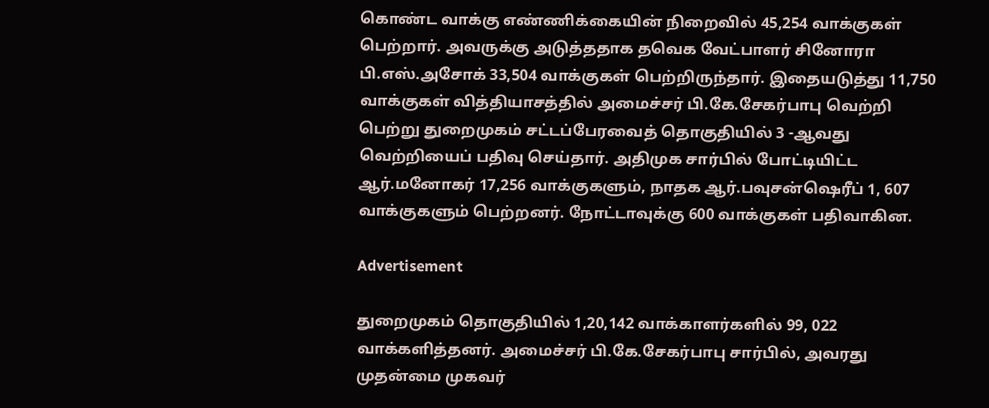கொண்ட வாக்கு எண்ணிக்கையின் நிறைவில் 45,254 வாக்குகள் பெற்றார். அவருக்கு அடுத்ததாக தவெக வேட்பாளர் சினோரா பி.எஸ்.அசோக் 33,504 வாக்குகள் பெற்றிருந்தார். இதையடுத்து 11,750 வாக்குகள் வித்தியாசத்தில் அமைச்சர் பி.கே.சேகர்பாபு வெற்றி பெற்று துறைமுகம் சட்டப்பேரவைத் தொகுதியில் 3 -ஆவது வெற்றியைப் பதிவு செய்தார். அதிமுக சார்பில் போட்டியிட்ட ஆர்.மனோகர் 17,256 வாக்குகளும், நாதக ஆர்.பவுசன்ஷெரீப் 1, 607 வாக்குகளும் பெற்றனர். நோட்டாவுக்கு 600 வாக்குகள் பதிவாகின.

Advertisement

துறைமுகம் தொகுதியில் 1,20,142 வாக்காளர்களில் 99, 022 வாக்களித்தனர். அமைச்சர் பி.கே.சேகர்பாபு சார்பில், அவரது முதன்மை முகவர்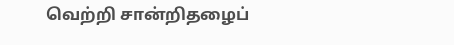வெற்றி சான்றிதழைப்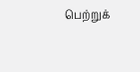பெற்றுக்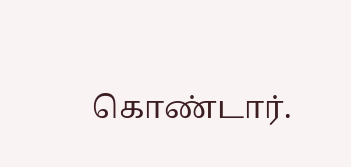கொண்டார்.